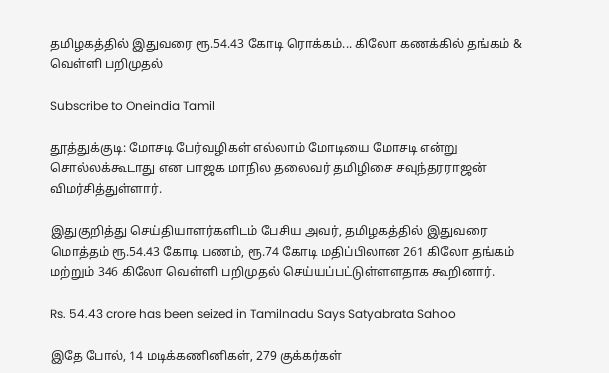தமிழகத்தில் இதுவரை ரூ.54.43 கோடி ரொக்கம்... கிலோ கணக்கில் தங்கம் & வெள்ளி பறிமுதல்

Subscribe to Oneindia Tamil

தூத்துக்குடி: மோசடி பேர்வழிகள் எல்லாம் மோடியை மோசடி என்று சொல்லக்கூடாது என பாஜக மாநில தலைவர் தமிழிசை சவுந்தரராஜன் விமர்சித்துள்ளார்.

இதுகுறித்து செய்தியாளர்களிடம் பேசிய அவர், தமிழகத்தில் இதுவரை மொத்தம் ரூ.54.43 கோடி பணம், ரூ.74 கோடி மதிப்பிலான 261 கிலோ தங்கம் மற்றும் 346 கிலோ வெள்ளி பறிமுதல் செய்யப்பட்டுள்ளளதாக கூறினார்.

Rs. 54.43 crore has been seized in Tamilnadu Says Satyabrata Sahoo

இதே போல், 14 மடிக்கணினிகள், 279 குக்கர்கள்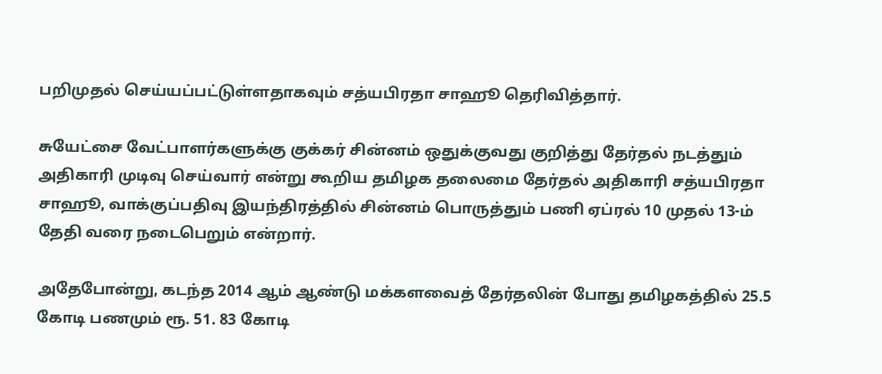பறிமுதல் செய்யப்பட்டுள்ளதாகவும் சத்யபிரதா சாஹூ தெரிவித்தார்.

சுயேட்சை வேட்பாளர்களுக்கு குக்கர் சின்னம் ஒதுக்குவது குறித்து தேர்தல் நடத்தும் அதிகாரி முடிவு செய்வார் என்று கூறிய தமிழக தலைமை தேர்தல் அதிகாரி சத்யபிரதா சாஹூ, வாக்குப்பதிவு இயந்திரத்தில் சின்னம் பொருத்தும் பணி ஏப்ரல் 10 முதல் 13-ம் தேதி வரை நடைபெறும் என்றார்.

அதேபோன்று, கடந்த 2014 ஆம் ஆண்டு மக்களவைத் தேர்தலின் போது தமிழகத்தில் 25.5 கோடி பணமும் ரூ. 51. 83 கோடி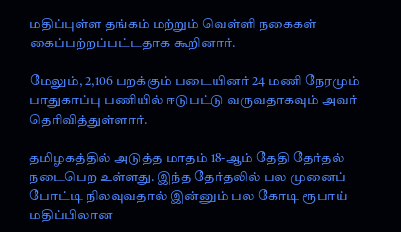மதிப்புள்ள தங்கம் மற்றும் வெள்ளி நகைகள் கைப்பற்றப்பட்டதாக கூறினார்.

மேலும், 2,106 பறக்கும் படையினர் 24 மணி நேரமும் பாதுகாப்பு பணியில் ஈடுபட்டு வருவதாகவும் அவர் தெரிவித்துள்ளார்.

தமிழகத்தில் அடுத்த மாதம் 18-ஆம் தேதி தேர்தல் நடைபெற உள்ளது. இந்த தேர்தலில் பல முனைப் போட்டி நிலவுவதால் இன்னும் பல கோடி ரூபாய் மதிப்பிலான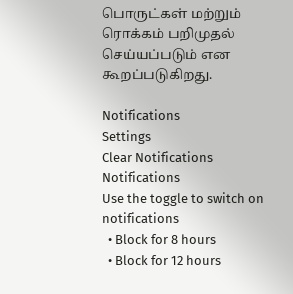பொருட்கள் மற்றும் ரொக்கம் பறிமுதல் செய்யப்படும் என கூறப்படுகிறது.

Notifications
Settings
Clear Notifications
Notifications
Use the toggle to switch on notifications
  • Block for 8 hours
  • Block for 12 hours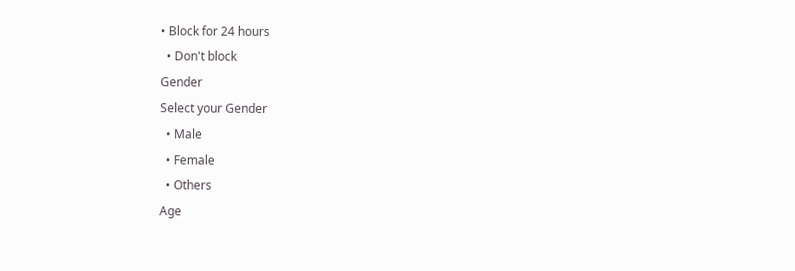• Block for 24 hours
  • Don't block
Gender
Select your Gender
  • Male
  • Female
  • Others
Age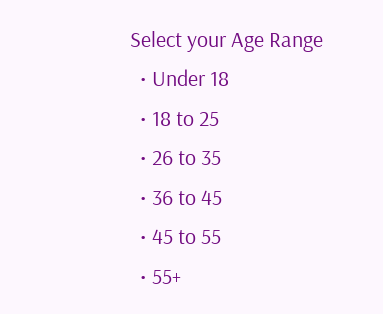Select your Age Range
  • Under 18
  • 18 to 25
  • 26 to 35
  • 36 to 45
  • 45 to 55
  • 55+